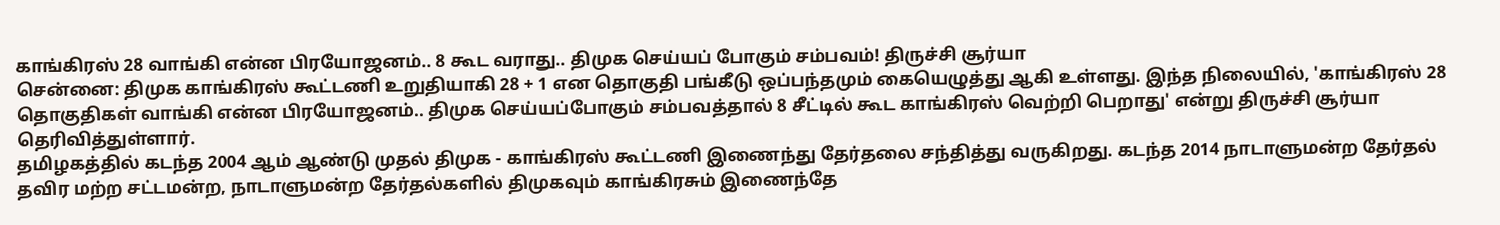காங்கிரஸ் 28 வாங்கி என்ன பிரயோஜனம்.. 8 கூட வராது.. திமுக செய்யப் போகும் சம்பவம்! திருச்சி சூர்யா
சென்னை: திமுக காங்கிரஸ் கூட்டணி உறுதியாகி 28 + 1 என தொகுதி பங்கீடு ஒப்பந்தமும் கையெழுத்து ஆகி உள்ளது. இந்த நிலையில், 'காங்கிரஸ் 28 தொகுதிகள் வாங்கி என்ன பிரயோஜனம்.. திமுக செய்யப்போகும் சம்பவத்தால் 8 சீட்டில் கூட காங்கிரஸ் வெற்றி பெறாது' என்று திருச்சி சூர்யா தெரிவித்துள்ளார்.
தமிழகத்தில் கடந்த 2004 ஆம் ஆண்டு முதல் திமுக - காங்கிரஸ் கூட்டணி இணைந்து தேர்தலை சந்தித்து வருகிறது. கடந்த 2014 நாடாளுமன்ற தேர்தல் தவிர மற்ற சட்டமன்ற, நாடாளுமன்ற தேர்தல்களில் திமுகவும் காங்கிரசும் இணைந்தே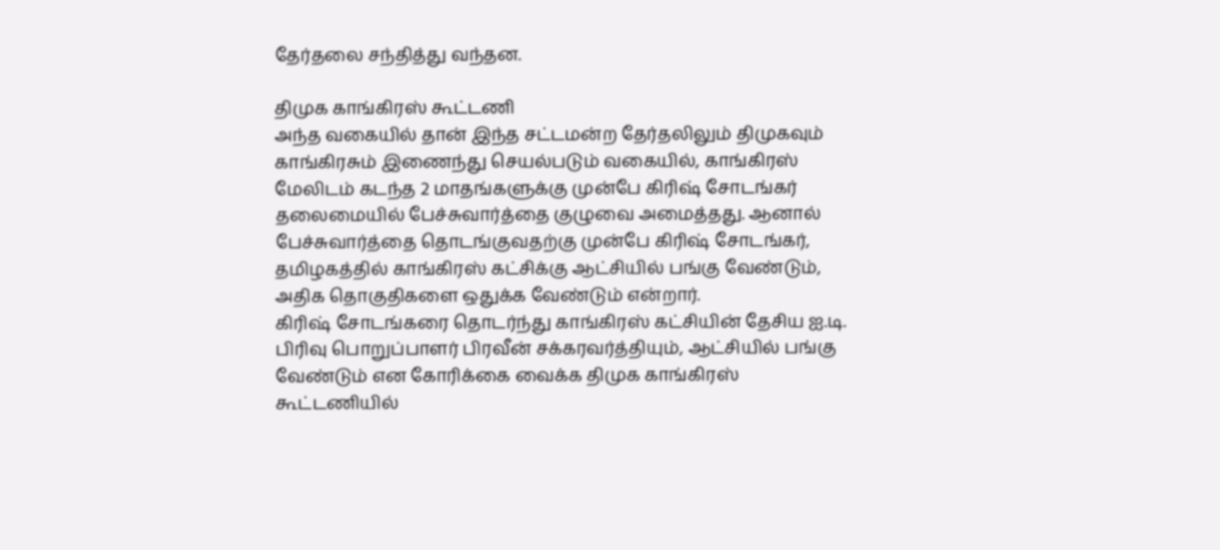தேர்தலை சந்தித்து வந்தன.

திமுக காங்கிரஸ் கூட்டணி
அந்த வகையில் தான் இந்த சட்டமன்ற தேர்தலிலும் திமுகவும் காங்கிரசும் இணைந்து செயல்படும் வகையில், காங்கிரஸ் மேலிடம் கடந்த 2 மாதங்களுக்கு முன்பே கிரிஷ் சோடங்கர் தலைமையில் பேச்சுவார்த்தை குழுவை அமைத்தது. ஆனால் பேச்சுவார்த்தை தொடங்குவதற்கு முன்பே கிரிஷ் சோடங்கர், தமிழகத்தில் காங்கிரஸ் கட்சிக்கு ஆட்சியில் பங்கு வேண்டும், அதிக தொகுதிகளை ஒதுக்க வேண்டும் என்றார்.
கிரிஷ் சோடங்கரை தொடர்ந்து காங்கிரஸ் கட்சியின் தேசிய ஐ.டி. பிரிவு பொறுப்பாளர் பிரவீன் சக்கரவர்த்தியும், ஆட்சியில் பங்கு வேண்டும் என கோரிக்கை வைக்க திமுக காங்கிரஸ் கூட்டணியில்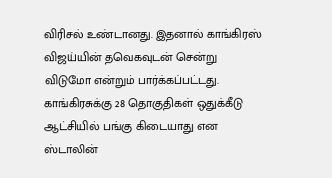விரிசல் உண்டானது. இதனால் காங்கிரஸ் விஜய்யின் தவெகவுடன் சென்று விடுமோ என்றும் பார்க்கப்பட்டது.
காங்கிரசுக்கு 28 தொகுதிகள் ஒதுக்கீடு
ஆட்சியில் பங்கு கிடையாது என ஸ்டாலின்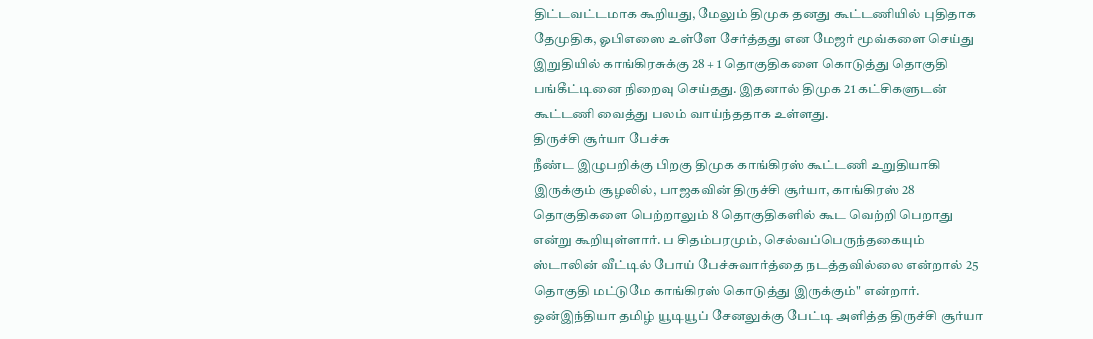திட்டவட்டமாக கூறியது, மேலும் திமுக தனது கூட்டணியில் புதிதாக தேமுதிக, ஓபிஎஸை உள்ளே சேர்த்தது என மேஜர் மூவ்களை செய்து இறுதியில் காங்கிரசுக்கு 28 + 1 தொகுதிகளை கொடுத்து தொகுதி பங்கீட்டினை நிறைவு செய்தது. இதனால் திமுக 21 கட்சிகளுடன் கூட்டணி வைத்து பலம் வாய்ந்ததாக உள்ளது.
திருச்சி சூர்யா பேச்சு
நீண்ட இழுபறிக்கு பிறகு திமுக காங்கிரஸ் கூட்டணி உறுதியாகி இருக்கும் சூழலில், பாஜகவின் திருச்சி சூர்யா, காங்கிரஸ் 28 தொகுதிகளை பெற்றாலும் 8 தொகுதிகளில் கூட வெற்றி பெறாது என்று கூறியுள்ளார். ப சிதம்பரமும், செல்வப்பெருந்தகையும் ஸ்டாலின் வீட்டில் போய் பேச்சுவார்த்தை நடத்தவில்லை என்றால் 25 தொகுதி மட்டுமே காங்கிரஸ் கொடுத்து இருக்கும்" என்றார்.
ஒன்இந்தியா தமிழ் யூடியூப் சேனலுக்கு பேட்டி அளித்த திருச்சி சூர்யா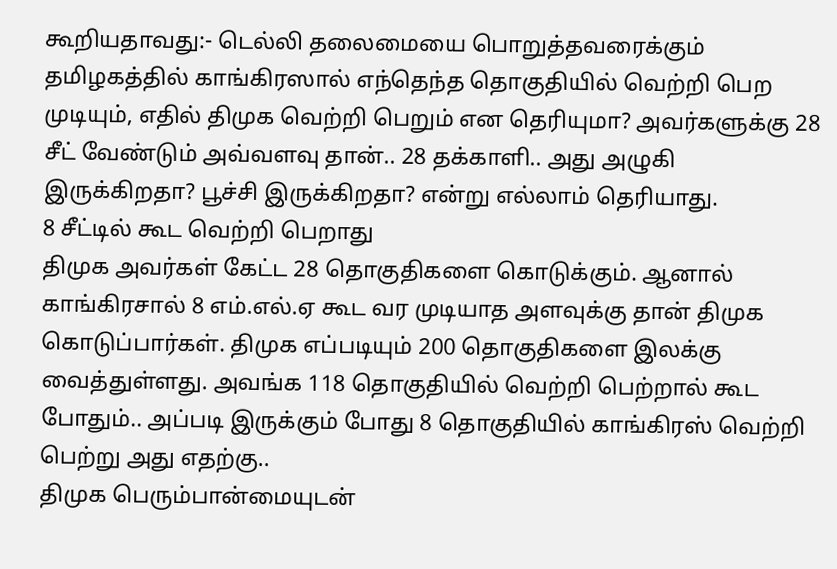கூறியதாவது:- டெல்லி தலைமையை பொறுத்தவரைக்கும் தமிழகத்தில் காங்கிரஸால் எந்தெந்த தொகுதியில் வெற்றி பெற முடியும், எதில் திமுக வெற்றி பெறும் என தெரியுமா? அவர்களுக்கு 28 சீட் வேண்டும் அவ்வளவு தான்.. 28 தக்காளி.. அது அழுகி இருக்கிறதா? பூச்சி இருக்கிறதா? என்று எல்லாம் தெரியாது.
8 சீட்டில் கூட வெற்றி பெறாது
திமுக அவர்கள் கேட்ட 28 தொகுதிகளை கொடுக்கும். ஆனால் காங்கிரசால் 8 எம்.எல்.ஏ கூட வர முடியாத அளவுக்கு தான் திமுக கொடுப்பார்கள். திமுக எப்படியும் 200 தொகுதிகளை இலக்கு வைத்துள்ளது. அவங்க 118 தொகுதியில் வெற்றி பெற்றால் கூட போதும்.. அப்படி இருக்கும் போது 8 தொகுதியில் காங்கிரஸ் வெற்றி பெற்று அது எதற்கு..
திமுக பெரும்பான்மையுடன்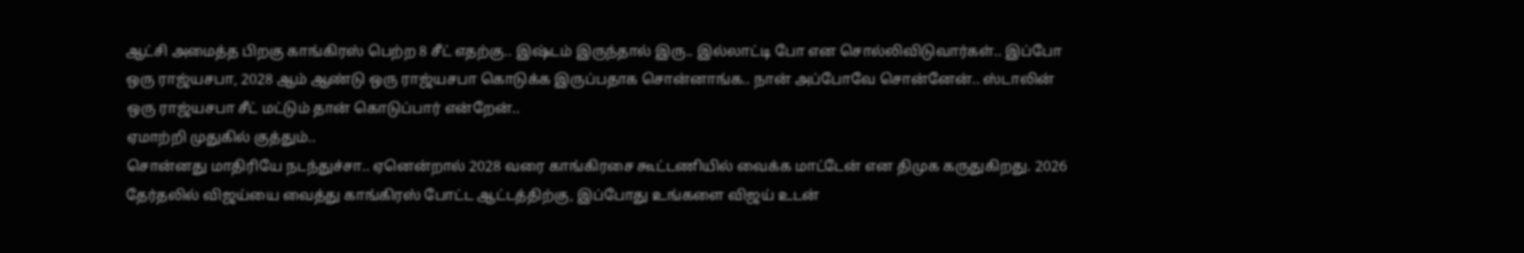ஆட்சி அமைத்த பிறகு காங்கிரஸ் பெற்ற 8 சீட் எதற்கு.. இஷ்டம் இருந்தால் இரு.. இல்லாட்டி போ என சொல்லிவிடுவார்கள்.. இப்போ ஒரு ராஜ்யசபா, 2028 ஆம் ஆண்டு ஒரு ராஜ்யசபா கொடுக்க இருப்பதாக சொன்னாங்க.. நான் அப்போவே சொன்னேன்.. ஸ்டாலின் ஒரு ராஜ்யசபா சீட் மட்டும் தான் கொடுப்பார் என்றேன்..
ஏமாற்றி முதுகில் குத்தும்..
சொன்னது மாதிரியே நடந்துச்சா.. ஏனென்றால் 2028 வரை காங்கிரசை கூட்டணியில் வைக்க மாட்டேன் என திமுக கருதுகிறது. 2026 தேர்தலில் விஜய்யை வைத்து காங்கிரஸ் போட்ட ஆட்டத்திற்கு, இப்போது உங்களை விஜய் உடன்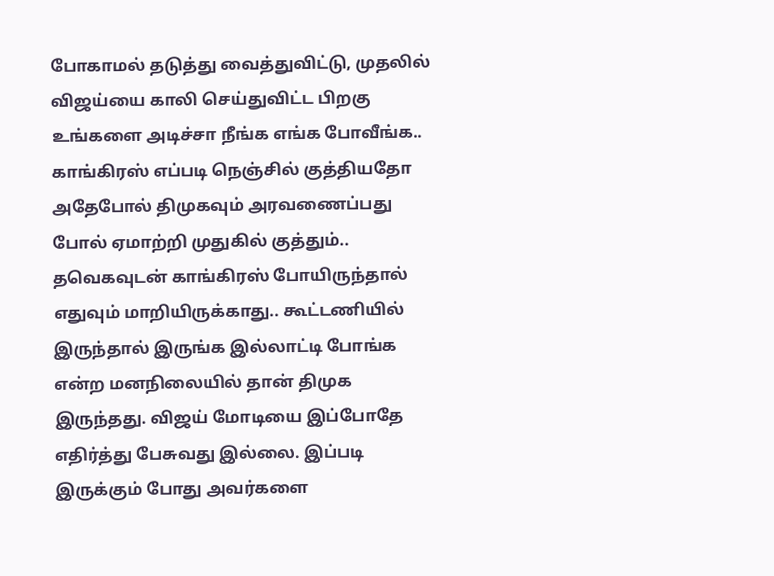போகாமல் தடுத்து வைத்துவிட்டு, முதலில் விஜய்யை காலி செய்துவிட்ட பிறகு உங்களை அடிச்சா நீங்க எங்க போவீங்க..
காங்கிரஸ் எப்படி நெஞ்சில் குத்தியதோ அதேபோல் திமுகவும் அரவணைப்பது போல் ஏமாற்றி முதுகில் குத்தும்.. தவெகவுடன் காங்கிரஸ் போயிருந்தால் எதுவும் மாறியிருக்காது.. கூட்டணியில் இருந்தால் இருங்க இல்லாட்டி போங்க என்ற மனநிலையில் தான் திமுக இருந்தது. விஜய் மோடியை இப்போதே எதிர்த்து பேசுவது இல்லை. இப்படி இருக்கும் போது அவர்களை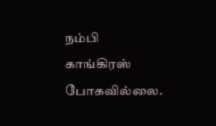நம்பி காங்கிரஸ் போகவில்லை.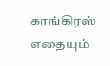காங்கிரஸ் எதையும்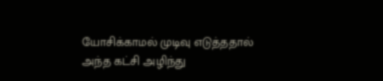யோசிக்காமல் முடிவு எடுத்ததால் அந்த கட்சி அழிந்து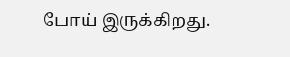போய் இருக்கிறது.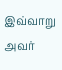இவ்வாறு அவர்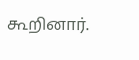கூறினார்.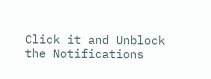Click it and Unblock the Notifications